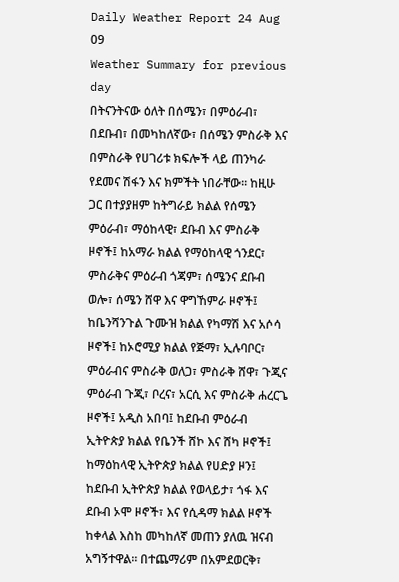Daily Weather Report 24 Aug 09
Weather Summary for previous day
በትናንትናው ዕለት በሰሜን፣ በምዕራብ፣ በደቡብ፣ በመካከለኛው፣ በሰሜን ምስራቅ እና በምስራቅ የሀገሪቱ ክፍሎች ላይ ጠንካራ የደመና ሽፋን እና ክምችት ነበራቸው፡፡ ከዚሁ ጋር በተያያዘም ከትግራይ ክልል የሰሜን ምዕራብ፣ ማዕከላዊ፣ ደቡብ እና ምስራቅ ዞኖች፤ ከአማራ ክልል የማዕከላዊ ጎንደር፣ ምስራቅና ምዕራብ ጎጃም፣ ሰሜንና ደቡብ ወሎ፣ ሰሜን ሸዋ እና ዋግኸምራ ዞኖች፤ ከቤንሻንጉል ጉሙዝ ክልል የካማሽ እና አሶሳ ዞኖች፤ ከኦሮሚያ ክልል የጅማ፣ ኢሉባቦር፣ ምዕራብና ምስራቅ ወለጋ፣ ምስራቅ ሸዋ፣ ጉጂና ምዕራብ ጉጂ፣ ቦረና፣ አርሲ እና ምስራቅ ሐረርጌ ዞኖች፤ አዲስ አበባ፤ ከደቡብ ምዕራብ ኢትዮጵያ ክልል የቤንች ሸኮ እና ሸካ ዞኖች፤ ከማዕከላዊ ኢትዮጵያ ክልል የሀድያ ዞን፤ ከደቡብ ኢትዮጵያ ክልል የወላይታ፣ ጎፋ እና ደቡብ ኦሞ ዞኖች፣ እና የሲዳማ ክልል ዞኖች ከቀላል እስከ መካከለኛ መጠን ያለዉ ዝናብ አግኝተዋል፡፡ በተጨማሪም በአምደወርቅ፣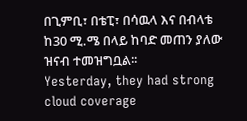በጊምቢ፣ በቴፒ፣ በሳዉላ እና በብላቴ ከ30 ሚ.ሜ በላይ ከባድ መጠን ያለው ዝናብ ተመዝግቧል፡፡
Yesterday, they had strong cloud coverage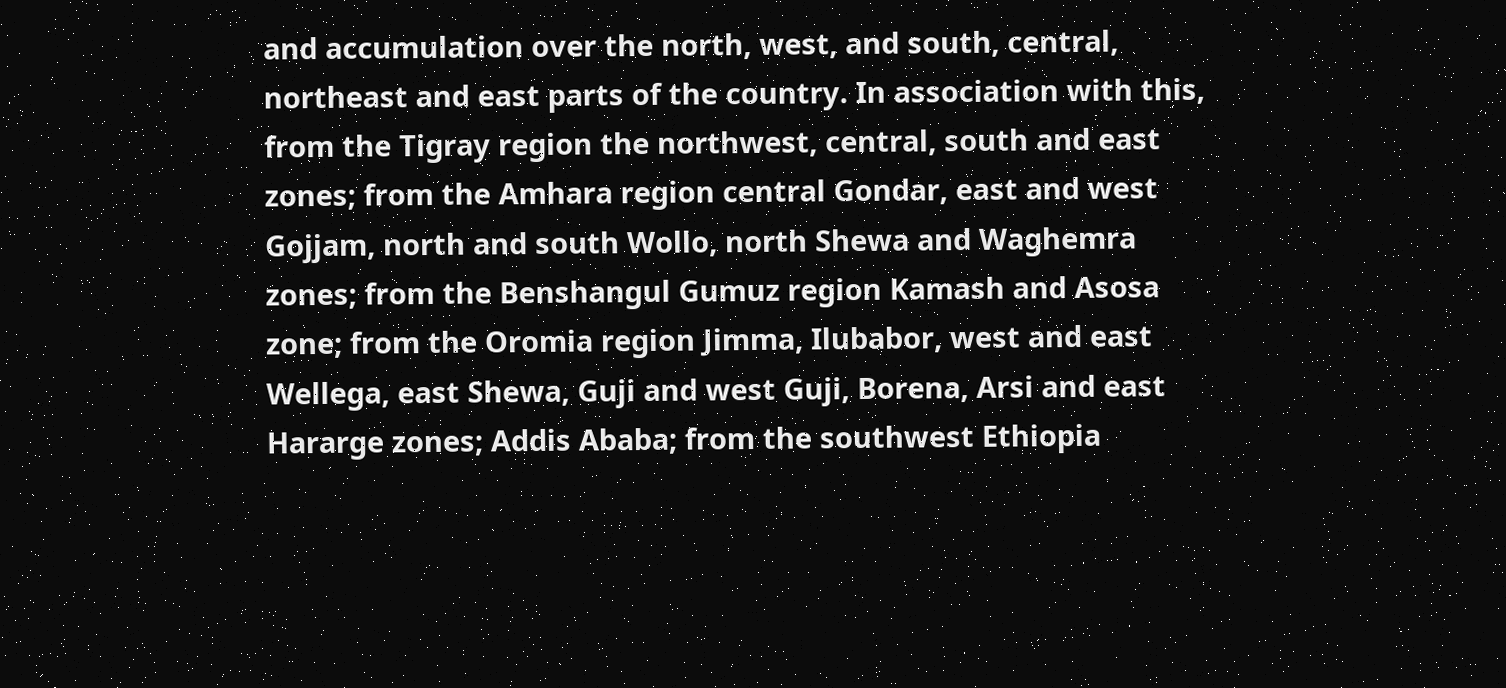and accumulation over the north, west, and south, central, northeast and east parts of the country. In association with this, from the Tigray region the northwest, central, south and east zones; from the Amhara region central Gondar, east and west Gojjam, north and south Wollo, north Shewa and Waghemra zones; from the Benshangul Gumuz region Kamash and Asosa zone; from the Oromia region Jimma, Ilubabor, west and east Wellega, east Shewa, Guji and west Guji, Borena, Arsi and east Hararge zones; Addis Ababa; from the southwest Ethiopia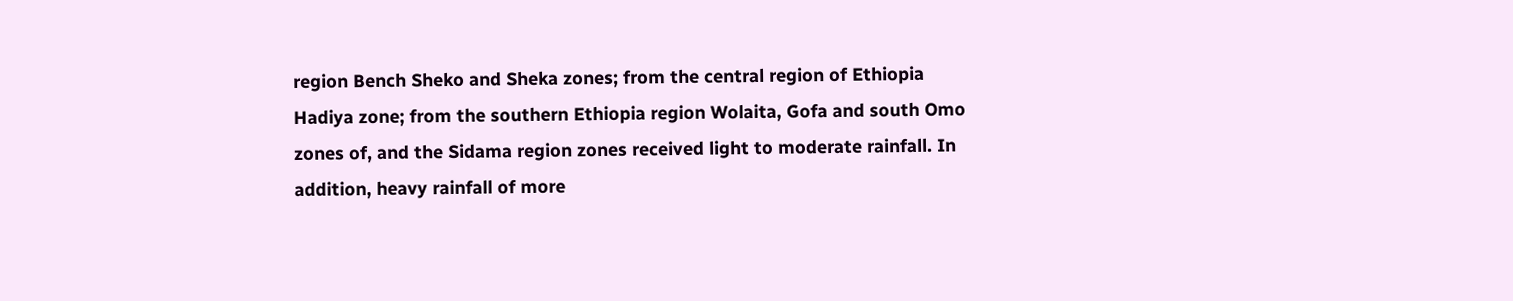region Bench Sheko and Sheka zones; from the central region of Ethiopia Hadiya zone; from the southern Ethiopia region Wolaita, Gofa and south Omo zones of, and the Sidama region zones received light to moderate rainfall. In addition, heavy rainfall of more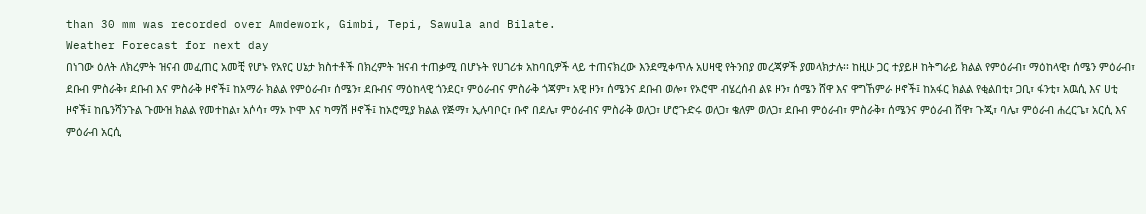than 30 mm was recorded over Amdework, Gimbi, Tepi, Sawula and Bilate.
Weather Forecast for next day
በነገው ዕለት ለክረምት ዝናብ መፈጠር አመቺ የሆኑ የአየር ሀኔታ ክስተቶች በክረምት ዝናብ ተጠቃሚ በሆኑት የሀገሪቱ አከባቢዎች ላይ ተጠናክረው እንደሚቀጥሉ አሀዛዊ የትንበያ መረጃዎች ያመላክታሉ፡፡ ከዚሁ ጋር ተያይዞ ከትግራይ ክልል የምዕራብ፣ ማዕከላዊ፣ ሰሜን ምዕራብ፣ ደቡብ ምስራቅ፣ ደቡብ እና ምስራቅ ዞኖች፤ ከአማራ ክልል የምዕራብ፣ ሰሜን፣ ደቡብና ማዕከላዊ ጎንደር፣ ምዕራብና ምስራቅ ጎጃም፣ አዊ ዞን፣ ሰሜንና ደቡብ ወሎ፣ የኦሮሞ ብሄረሰብ ልዩ ዞን፣ ሰሜን ሸዋ እና ዋግኸምራ ዞኖች፤ ከአፋር ክልል የቂልበቲ፣ ጋቢ፣ ፋንቲ፣ አዉሲ እና ሀቲ ዞኖች፤ ከቤንሻንጉል ጉሙዝ ክልል የመተከል፣ አሶሳ፣ ማኦ ኮሞ እና ካማሽ ዞኖች፤ ከኦሮሚያ ክልል የጅማ፣ ኢሉባቦር፣ ቡኖ በደሌ፣ ምዕራብና ምስራቅ ወለጋ፣ ሆሮጉድሩ ወለጋ፣ ቄለም ወለጋ፣ ደቡብ ምዕራብ፣ ምስራቅ፣ ሰሜንና ምዕራብ ሸዋ፣ ጉጂ፣ ባሌ፣ ምዕራብ ሐረርጌ፣ አርሲ እና ምዕራብ አርሲ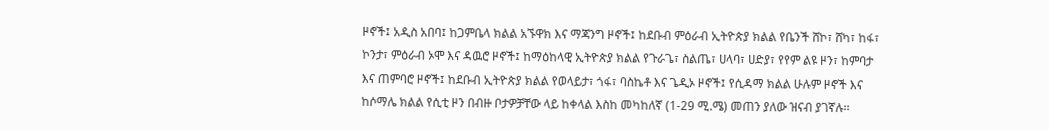ዞኖች፤ አዲስ አበባ፤ ከጋምቤላ ክልል አኙዋክ እና ማጃንግ ዞኖች፤ ከደቡብ ምዕራብ ኢትዮጵያ ክልል የቤንች ሸኮ፣ ሸካ፣ ከፋ፣ ኮንታ፣ ምዕራብ ኦሞ እና ዳዉሮ ዞኖች፤ ከማዕከላዊ ኢትዮጵያ ክልል የጉራጌ፣ ስልጤ፣ ሀላባ፣ ሀድያ፣ የየም ልዩ ዞን፣ ከምባታ እና ጠምባሮ ዞኖች፤ ከደቡብ ኢትዮጵያ ክልል የወላይታ፣ ጎፋ፣ ባስኬቶ እና ጌዲኦ ዞኖች፤ የሲዳማ ክልል ሁሉም ዞኖች እና ከሶማሌ ክልል የሲቲ ዞን በብዙ ቦታዎቻቸው ላይ ከቀላል እስከ መካከለኛ (1-29 ሚ.ሜ) መጠን ያለው ዝናብ ያገኛሉ፡፡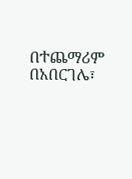በተጨማሪም በአበርገሌ፣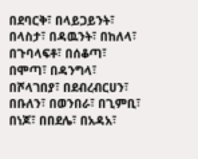በደባርቅ፣ በላይጋይንት፣ በላስታ፣ በዳዉንት፣ በከለላ፣ በጉባላፍቶ፣ በሰቆጣ፣ በሞጣ፣ በዳንግላ፣ በሾላገበያ፣ በደብረብርሀን፣ በቡለን፣ በወንበራ፣ በጊምቢ፣ በነጆ፣ በበደሌ፣ በአዳአ፣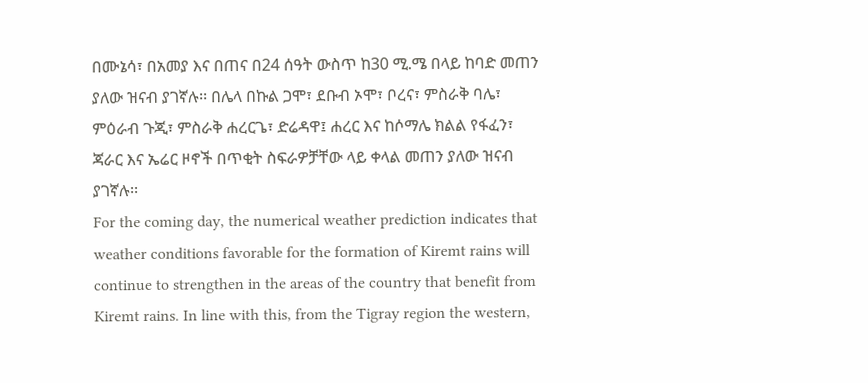በሙኔሳ፣ በአመያ እና በጠና በ24 ሰዓት ውስጥ ከ30 ሚ.ሜ በላይ ከባድ መጠን ያለው ዝናብ ያገኛሉ፡፡ በሌላ በኩል ጋሞ፣ ደቡብ ኦሞ፣ ቦረና፣ ምስራቅ ባሌ፣ ምዕራብ ጉጂ፣ ምስራቅ ሐረርጌ፣ ድሬዳዋ፤ ሐረር እና ከሶማሌ ክልል የፋፈን፣ ጃራር እና ኤሬር ዞኖች በጥቂት ስፍራዎቻቸው ላይ ቀላል መጠን ያለው ዝናብ ያገኛሉ፡፡
For the coming day, the numerical weather prediction indicates that weather conditions favorable for the formation of Kiremt rains will continue to strengthen in the areas of the country that benefit from Kiremt rains. In line with this, from the Tigray region the western,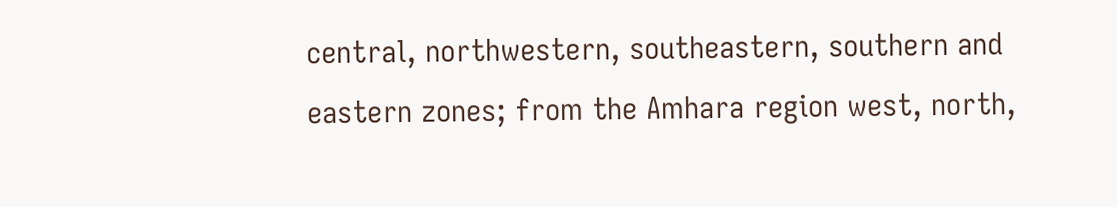central, northwestern, southeastern, southern and eastern zones; from the Amhara region west, north,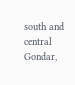south and central Gondar,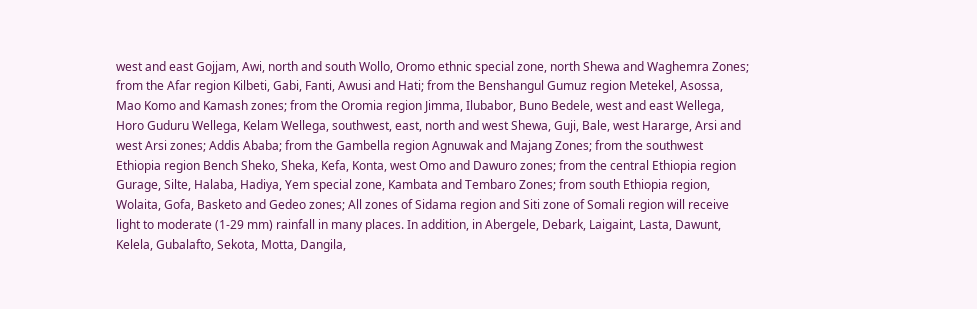west and east Gojjam, Awi, north and south Wollo, Oromo ethnic special zone, north Shewa and Waghemra Zones; from the Afar region Kilbeti, Gabi, Fanti, Awusi and Hati; from the Benshangul Gumuz region Metekel, Asossa, Mao Komo and Kamash zones; from the Oromia region Jimma, Ilubabor, Buno Bedele, west and east Wellega, Horo Guduru Wellega, Kelam Wellega, southwest, east, north and west Shewa, Guji, Bale, west Hararge, Arsi and west Arsi zones; Addis Ababa; from the Gambella region Agnuwak and Majang Zones; from the southwest Ethiopia region Bench Sheko, Sheka, Kefa, Konta, west Omo and Dawuro zones; from the central Ethiopia region Gurage, Silte, Halaba, Hadiya, Yem special zone, Kambata and Tembaro Zones; from south Ethiopia region, Wolaita, Gofa, Basketo and Gedeo zones; All zones of Sidama region and Siti zone of Somali region will receive light to moderate (1-29 mm) rainfall in many places. In addition, in Abergele, Debark, Laigaint, Lasta, Dawunt, Kelela, Gubalafto, Sekota, Motta, Dangila,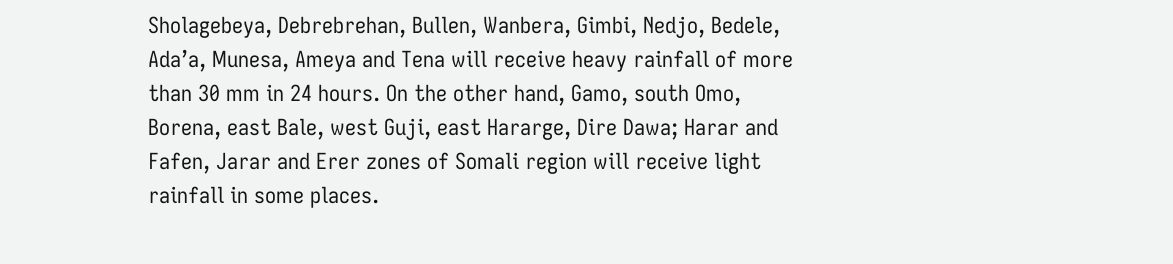Sholagebeya, Debrebrehan, Bullen, Wanbera, Gimbi, Nedjo, Bedele, Ada’a, Munesa, Ameya and Tena will receive heavy rainfall of more than 30 mm in 24 hours. On the other hand, Gamo, south Omo, Borena, east Bale, west Guji, east Hararge, Dire Dawa; Harar and Fafen, Jarar and Erer zones of Somali region will receive light rainfall in some places.